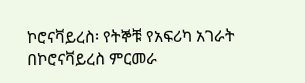ኮሮናቫይረስ፡ የትኞቹ የአፍሪካ አገራት በኮሮናቫይረስ ምርመራ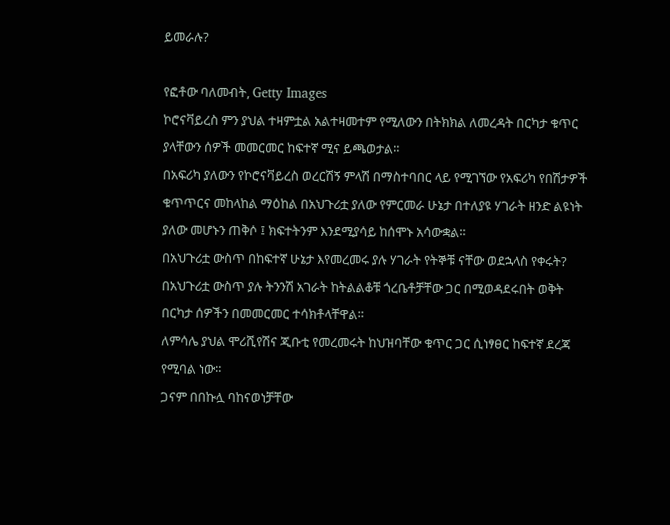ይመራሉ?

የፎቶው ባለመብት, Getty Images
ኮሮናቫይረስ ምን ያህል ተዛምቷል አልተዛመተም የሚለውን በትክክል ለመረዳት በርካታ ቁጥር ያላቸውን ሰዎች መመርመር ከፍተኛ ሚና ይጫወታል።
በአፍሪካ ያለውን የኮሮናቫይረስ ወረርሽኝ ምላሽ በማስተባበር ላይ የሚገኘው የአፍሪካ የበሽታዎች ቁጥጥርና መከላከል ማዕከል በአህጉሪቷ ያለው የምርመራ ሁኔታ በተለያዩ ሃገራት ዘንድ ልዩነት ያለው መሆኑን ጠቅሶ ፤ ክፍተትንም እንደሚያሳይ ከሰሞኑ አሳውቋል።
በአህጉሪቷ ውስጥ በከፍተኛ ሁኔታ እየመረመሩ ያሉ ሃገራት የትኞቹ ናቸው ወደኋላስ የቀሩት?
በአህጉሪቷ ውስጥ ያሉ ትንንሽ አገራት ከትልልቆቹ ጎረቤቶቻቸው ጋር በሚወዳደሩበት ወቅት በርካታ ሰዎችን በመመርመር ተሳክቶላቸዋል።
ለምሳሌ ያህል ሞሪሺየሽና ጂቡቲ የመረመሩት ከህዝባቸው ቁጥር ጋር ሲነፃፀር ከፍተኛ ደረጃ የሚባል ነው።
ጋናም በበኩሏ ባከናወነቻቸው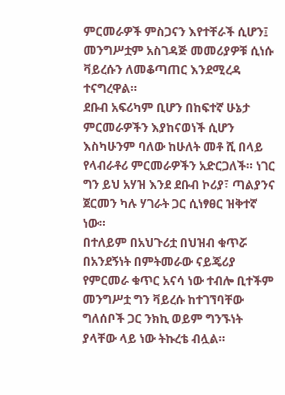ምርመራዎች ምስጋናን እየተቸራች ሲሆን፤ መንግሥቷም አስገዳጅ መመሪያዎቹ ሲነሱ ቫይረሱን ለመቆጣጠር እንደሚረዳ ተናግረዋል።
ደቡብ አፍሪካም ቢሆን በከፍተኛ ሁኔታ ምርመራዎችን እያከናወነች ሲሆን እስካሁንም ባለው ከሁለት መቶ ሺ በላይ የላብራቶሪ ምርመራዎችን አድርጋለች። ነገር ግን ይህ አሃዝ እንደ ደቡብ ኮሪያ፣ ጣልያንና ጀርመን ካሉ ሃገራት ጋር ሲነፃፀር ዝቅተኛ ነው።
በተለይም በአህጉሪቷ በህዝብ ቁጥሯ በአንደኝነት በምትመራው ናይጄሪያ የምርመራ ቁጥር አናሳ ነው ተብሎ ቢተችም መንግሥቷ ግን ቫይረሱ ከተገኘባቸው ግለሰቦች ጋር ንክኪ ወይም ግንኙነት ያላቸው ላይ ነው ትኩረቴ ብሏል።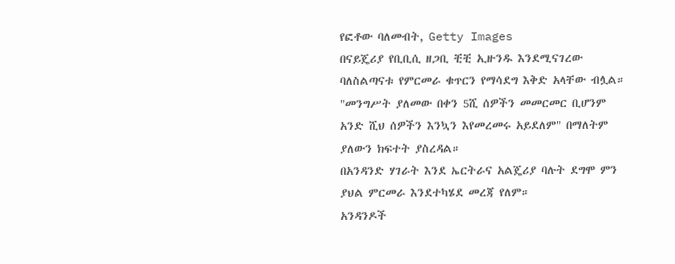የፎቶው ባለመብት, Getty Images
በናይጄሪያ የቢቢሲ ዘጋቢ ቺቺ ኢዙንዱ እንደሚናገረው ባለስልጣናቱ የምርመራ ቁጥርን የማሳደግ እቅድ አላቸው ብሏል።
"መንግሥት ያለመው በቀን 5ሺ ሰዎችን መመርመር ቢሆንም አንድ ሺህ ሰዎችን እንኳን እየመረመሩ አይደለም" በማለትም ያለውን ክፍተት ያስረዳል።
በአንዳንድ ሃገራት እንደ ኤርትራና አልጄሪያ ባሉት ደግሞ ምን ያህል ምርመራ እንደተካሄደ መረጃ የለም።
አንዳንዶች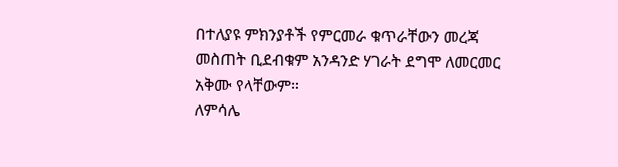በተለያዩ ምክንያቶች የምርመራ ቁጥራቸውን መረጃ መስጠት ቢደብቁም አንዳንድ ሃገራት ደግሞ ለመርመር አቅሙ የላቸውም።
ለምሳሌ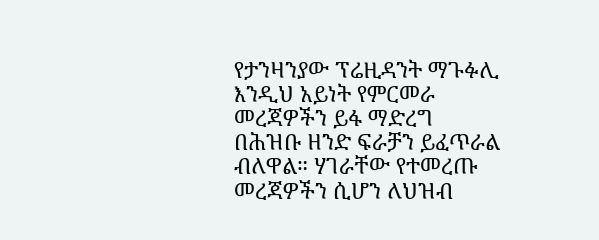የታንዛንያው ፕሬዚዳንት ማጉፉሊ እንዲህ አይነት የምርመራ መረጃዎችን ይፋ ማድረግ በሕዝቡ ዘንድ ፍራቻን ይፈጥራል ብለዋል። ሃገራቸው የተመረጡ መረጃዎችን ሲሆን ለህዝብ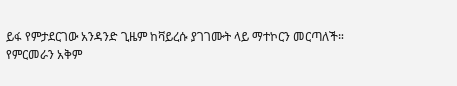ይፋ የምታደርገው አንዳንድ ጊዜም ከቫይረሱ ያገገሙት ላይ ማተኮርን መርጣለች።
የምርመራን አቅም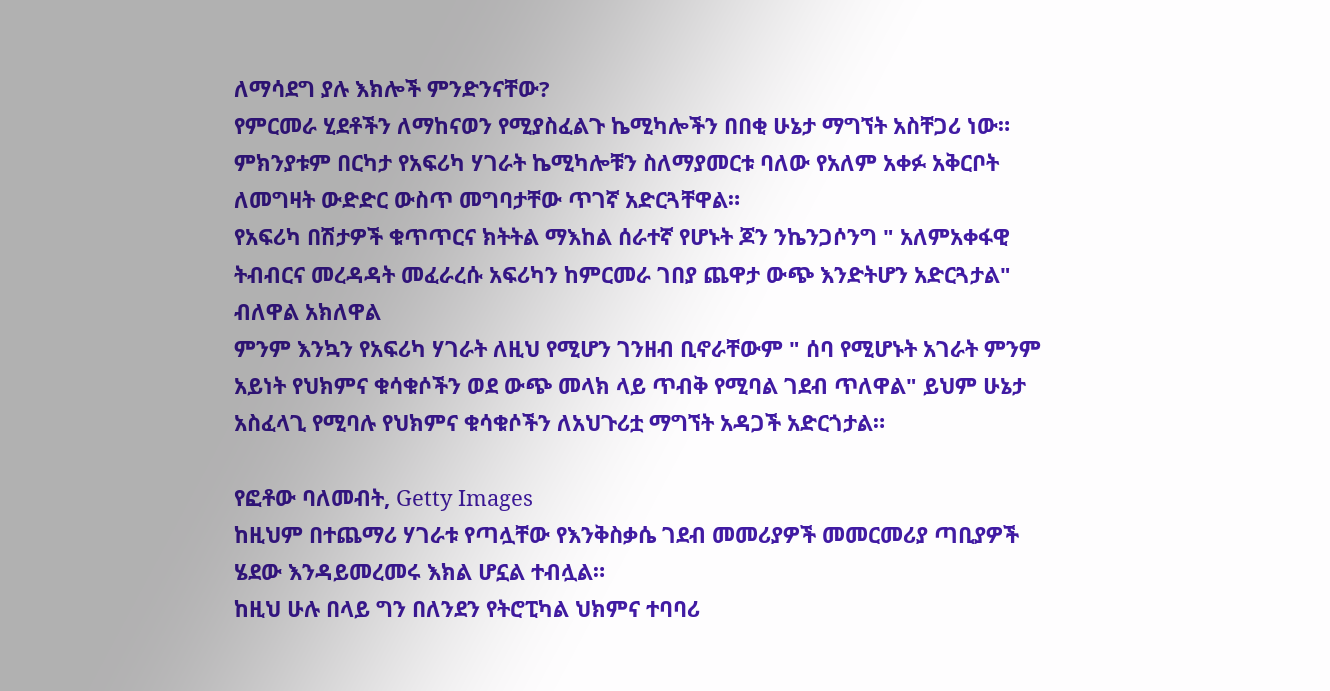ለማሳደግ ያሉ እክሎች ምንድንናቸው?
የምርመራ ሂደቶችን ለማከናወን የሚያስፈልጉ ኬሚካሎችን በበቂ ሁኔታ ማግኘት አስቸጋሪ ነው። ምክንያቱም በርካታ የአፍሪካ ሃገራት ኬሚካሎቹን ስለማያመርቱ ባለው የአለም አቀፉ አቅርቦት ለመግዛት ውድድር ውስጥ መግባታቸው ጥገኛ አድርጓቸዋል።
የአፍሪካ በሽታዎች ቁጥጥርና ክትትል ማእከል ሰራተኛ የሆኑት ጆን ንኬንጋሶንግ " አለምአቀፋዊ ትብብርና መረዳዳት መፈራረሱ አፍሪካን ከምርመራ ገበያ ጨዋታ ውጭ እንድትሆን አድርጓታል" ብለዋል አክለዋል
ምንም እንኳን የአፍሪካ ሃገራት ለዚህ የሚሆን ገንዘብ ቢኖራቸውም " ሰባ የሚሆኑት አገራት ምንም አይነት የህክምና ቁሳቁሶችን ወደ ውጭ መላክ ላይ ጥብቅ የሚባል ገደብ ጥለዋል" ይህም ሁኔታ አስፈላጊ የሚባሉ የህክምና ቁሳቁሶችን ለአህጉሪቷ ማግኘት አዳጋች አድርጎታል።

የፎቶው ባለመብት, Getty Images
ከዚህም በተጨማሪ ሃገራቱ የጣሏቸው የእንቅስቃሴ ገደብ መመሪያዎች መመርመሪያ ጣቢያዎች ሄደው እንዳይመረመሩ እክል ሆኗል ተብሏል።
ከዚህ ሁሉ በላይ ግን በለንደን የትሮፒካል ህክምና ተባባሪ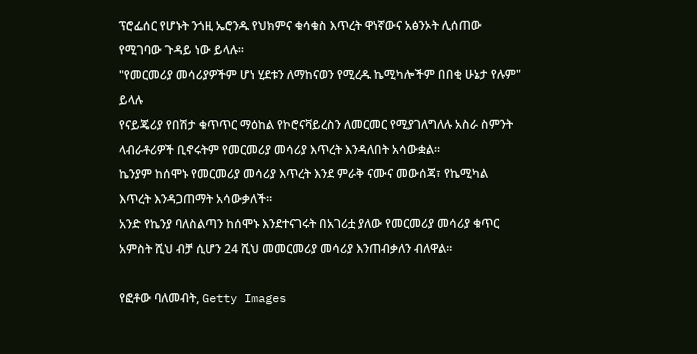ፕሮፌሰር የሆኑት ንጎዚ ኤሮንዱ የህክምና ቁሳቁስ እጥረት ዋነኛውና አፅንኦት ሊሰጠው የሚገባው ጉዳይ ነው ይላሉ።
"የመርመሪያ መሳሪያዎችም ሆነ ሂደቱን ለማከናወን የሚረዱ ኬሚካሎችም በበቂ ሁኔታ የሉም" ይላሉ
የናይጄሪያ የበሽታ ቁጥጥር ማዕከል የኮሮናቫይረስን ለመርመር የሚያገለግለሉ አስራ ስምንት ላብራቶሪዎች ቢኖሩትም የመርመሪያ መሳሪያ እጥረት እንዳለበት አሳውቋል።
ኬንያም ከሰሞኑ የመርመሪያ መሳሪያ እጥረት እንደ ምራቅ ናሙና መውሰጃ፣ የኬሚካል እጥረት እንዳጋጠማት አሳውቃለች።
አንድ የኬንያ ባለስልጣን ከሰሞኑ እንደተናገሩት በአገሪቷ ያለው የመርመሪያ መሳሪያ ቁጥር አምስት ሺህ ብቻ ሲሆን 24 ሺህ መመርመሪያ መሳሪያ እንጠብቃለን ብለዋል።

የፎቶው ባለመብት, Getty Images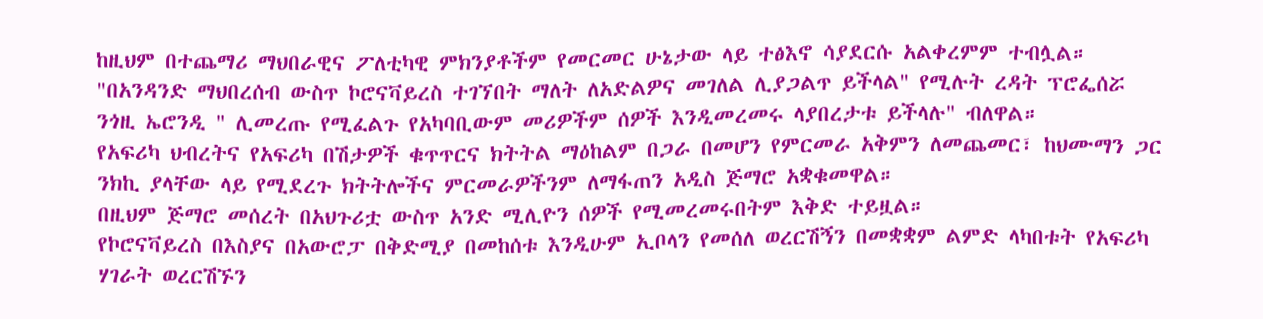ከዚህም በተጨማሪ ማህበራዊና ፖለቲካዊ ምክንያቶችም የመርመር ሁኔታው ላይ ተፅእኖ ሳያደርሱ አልቀረምም ተብሏል።
"በአንዳንድ ማህበረሰብ ውስጥ ኮሮናቫይረስ ተገኘበት ማለት ለአድልዎና መገለል ሊያጋልጥ ይችላል" የሚሉት ረዳት ፕሮፌሰሯ ንጎዚ ኤሮንዲ " ሊመረጡ የሚፈልጉ የአካባቢውም መሪዎችም ሰዎች እንዲመረመሩ ላያበረታቱ ይችላሉ" ብለዋል።
የአፍሪካ ህብረትና የአፍሪካ በሽታዎች ቁጥጥርና ክትትል ማዕከልም በጋራ በመሆን የምርመራ አቅምን ለመጨመር፣ ከህሙማን ጋር ንክኪ ያላቸው ላይ የሚደረጉ ክትትሎችና ምርመራዎችንም ለማፋጠን አዲስ ጅማሮ አቋቁመዋል።
በዚህም ጅማሮ መሰረት በአህጉሪቷ ውስጥ አንድ ሚሊዮን ሰዎች የሚመረመሩበትም እቅድ ተይዟል።
የኮሮናቫይረስ በእስያና በአውሮፓ በቅድሚያ በመከሰቱ እንዲሁም ኢቦላን የመሰለ ወረርሽኝን በመቋቋም ልምድ ላካበቱት የአፍሪካ ሃገራት ወረርሽኙን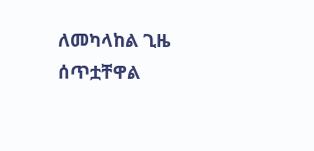ለመካላከል ጊዜ ሰጥቷቸዋል